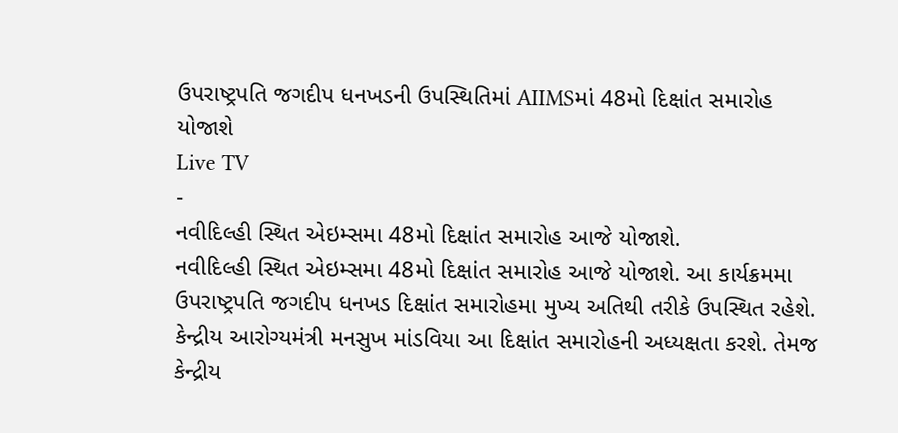ઉપરાષ્ટ્રપતિ જગદીપ ધનખડની ઉપસ્થિતિમાં AIIMSમાં 48મો દિક્ષાંત સમારોહ યોજાશે
Live TV
-
નવીદિલ્હી સ્થિત એઇમ્સમા 48મો દિક્ષાંત સમારોહ આજે યોજાશે.
નવીદિલ્હી સ્થિત એઇમ્સમા 48મો દિક્ષાંત સમારોહ આજે યોજાશે. આ કાર્યક્રમમા ઉપરાષ્ટ્રપતિ જગદીપ ધનખડ દિક્ષાંત સમારોહમા મુખ્ય અતિથી તરીકે ઉપસ્થિત રહેશે. કેન્દ્રીય આરોગ્યમંત્રી મનસુખ માંડવિયા આ દિક્ષાંત સમારોહની અધ્યક્ષતા કરશે. તેમજ કેન્દ્રીય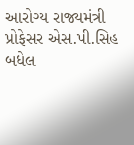આરોગ્ય રાજ્યમંત્રી પ્રોફેસર એસ.પી.સિહ બધેલ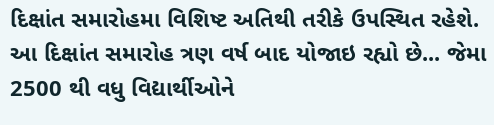દિક્ષાંત સમારોહમા વિશિષ્ટ અતિથી તરીકે ઉપસ્થિત રહેશે. આ દિક્ષાંત સમારોહ ત્રણ વર્ષ બાદ યોજાઇ રહ્યો છે... જેમા 2500 થી વધુ વિદ્યાર્થીઓને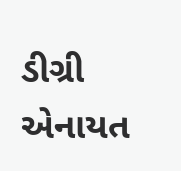ડીગ્રી એનાયત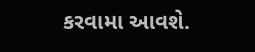કરવામા આવશે.